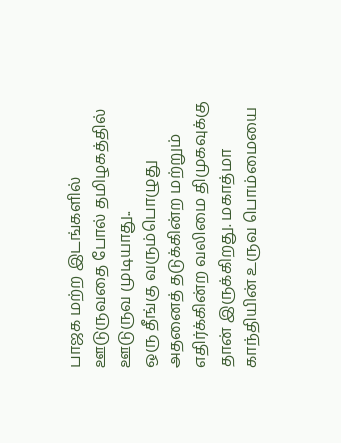பாஜக மற்ற இடங்களில் ஊடுருவதை போல் தமிழகத்தில் ஊடுருவ முடியாது..
ஒரு தீங்கு வரும்பொழுது அதனைத் தடுக்கின்ற மற்றும் எதிர்க்கின்ற வலிமை திமுகவுக்கு தான் இருக்கிறது. மகாத்மா காந்தியின் உருவ பொம்மையை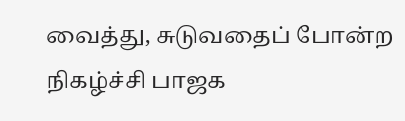வைத்து, சுடுவதைப் போன்ற நிகழ்ச்சி பாஜக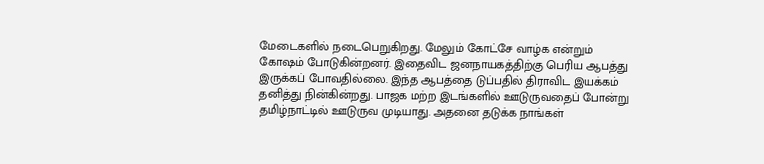மேடைகளில் நடைபெறுகிறது. மேலும் கோட்சே வாழ்க என்றும் கோஷம் போடுகின்றனர். இதைவிட ஜனநாயகத்திற்கு பெரிய ஆபத்து இருக்கப் போவதில்லை. இந்த ஆபத்தை டுப்பதில் திராவிட இயக்கம் தனித்து நின்கின்றது. பாஜக மற்ற இடங்களில் ஊடுருவதைப் போன்று தமிழ்நாட்டில் ஊடுருவ முடியாது. அதனை தடுக்க நாங்கள்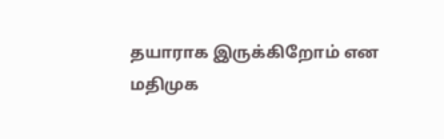தயாராக இருக்கிறோம் என மதிமுக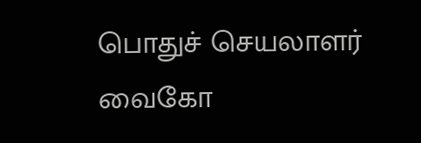பொதுச் செயலாளர் வைகோ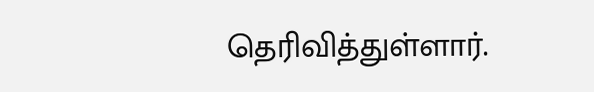தெரிவித்துள்ளார்.